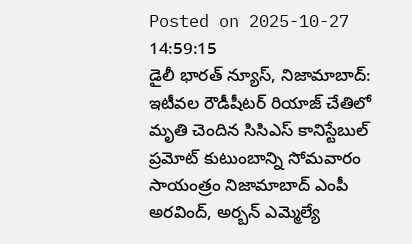Posted on 2025-10-27 14:59:15
డైలీ భారత్ న్యూస్, నిజామాబాద్: ఇటీవల రౌడీషీటర్ రియాజ్ చేతిలో మృతి చెందిన సిసిఎస్ కానిస్టేబుల్ ప్రమోట్ కుటుంబాన్ని సోమవారం సాయంత్రం నిజామాబాద్ ఎంపీ అరవింద్, అర్బన్ ఎమ్మెల్యే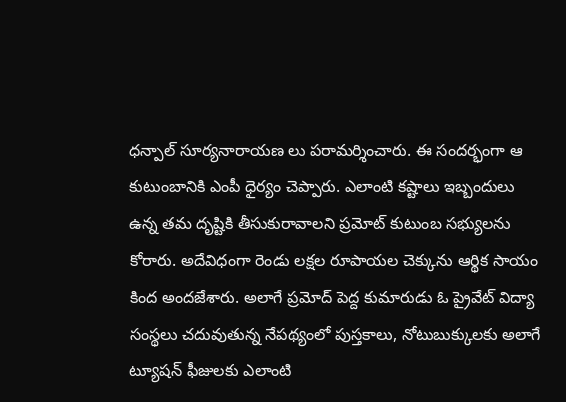ధన్పాల్ సూర్యనారాయణ లు పరామర్శించారు. ఈ సందర్భంగా ఆ కుటుంబానికి ఎంపీ ధైర్యం చెప్పారు. ఎలాంటి కష్టాలు ఇబ్బందులు ఉన్న తమ దృష్టికి తీసుకురావాలని ప్రమోట్ కుటుంబ సభ్యులను కోరారు. అదేవిధంగా రెండు లక్షల రూపాయల చెక్కును ఆర్థిక సాయం కింద అందజేశారు. అలాగే ప్రమోద్ పెద్ద కుమారుడు ఓ ప్రైవేట్ విద్యా సంస్థలు చదువుతున్న నేపథ్యంలో పుస్తకాలు, నోటుబుక్కులకు అలాగే ట్యూషన్ ఫీజులకు ఎలాంటి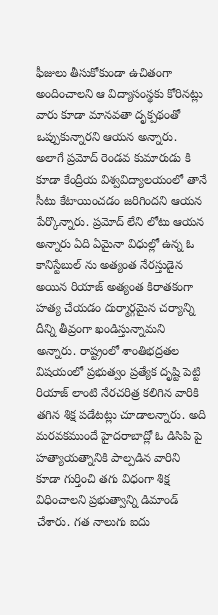ఫీజులు తీసుకోకుండా ఉచితంగా అందించాలని ఆ విద్యాసంస్థకు కోరినట్లు వారు కూడా మానవతా దృక్పథంతో ఒప్పుకున్నారని ఆయన అన్నారు. అలాగే ప్రమోద్ రెండవ కుమారుడు కి కూడా కేంద్రీయ విశ్వవిద్యాలయంలో తానే సీటు కేటాయించడం జరిగిందని ఆయన పేర్కొన్నారు. ప్రమోద్ లేని లోటు ఆయన అన్నారు ఏది ఏమైనా విధుల్లో ఉన్న ఓ కానిస్టేబుల్ ను అత్యంత నేరస్తుడైన అయిన రియాజ్ అత్యంత కిరాతకంగా హత్య చేయడం దుర్మార్గమైన చర్యాన్ని దీన్ని తీవ్రంగా ఖండిస్తున్నామని అన్నారు. రాష్ట్రంలో శాంతిభద్రతల విషయంలో ప్రభుత్వం ప్రత్యేక దృష్టి పెట్టి రియాజ్ లాంటి నేరచరిత్ర కలిగిన వారికి తగిన శిక్ష పడేటట్లు చూడాలన్నారు. అది మరవకముందే హైదరాబాద్లో ఓ డిసిపి పై హత్యాయత్నానికి పాల్పడిన వారిని కూడా గుర్తించి తగు విధంగా శిక్ష విధించాలని ప్రభుత్వాన్ని డిమాండ్ చేశారు. గత నాలుగు ఐదు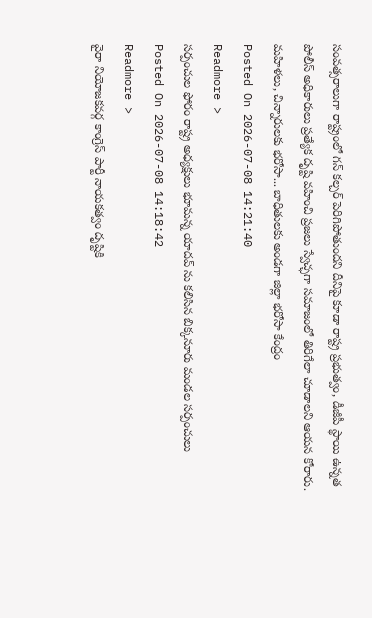సంవత్సరాలుగా రాష్ట్రంలో గన్ కల్చర్ పెరిగిపోతుందని దీనిపై కూడా రాష్ట్ర ప్రభుత్వం, డీజీపీ స్థాయి ఉన్నత పోలీస్ అధికారులు ప్రత్యేక దృష్టి వహించి ప్రజలు స్వేచ్ఛగా సమాజంలో తిరిగేలా చూడాలని ఆయన కోరారు.
మహిళలు, చిన్నారులకు భరోసా... బాధితులకు అండగా జిల్లా భరోసా కేంద్రం
Posted On 2026-07-08 14:21:40
Readmore >
సర్పంచుల ఫోరం రాష్ట్ర అధ్యక్షులు భూమన్న యాదవ్ ను కలిసిన బిక్కనూరు మండల సర్పంచులు
Posted On 2026-07-08 14:18:42
Readmore >
వైరా నియోజకవర్గ కాంగ్రెస్ పార్టీ నాయకత్వం దృష్టికి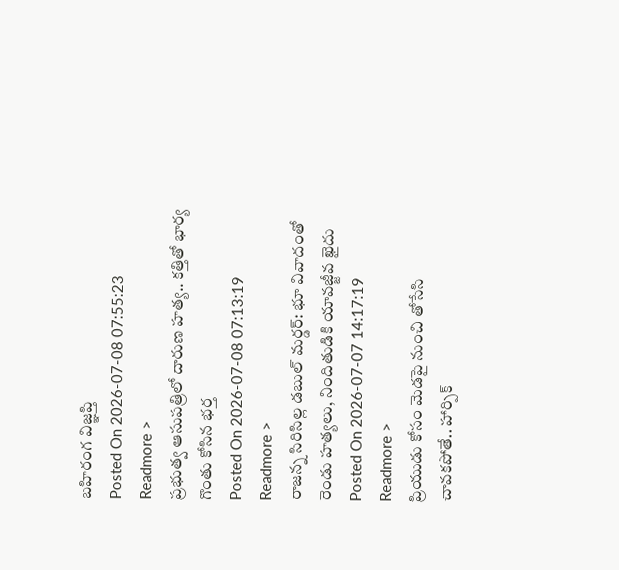బహిరంగ విజ్ఞప్తి
Posted On 2026-07-08 07:55:23
Readmore >
ప్రభుత్వ ఆసుపత్రిలో దారుణ హత్య.. కత్తితో భార్య గొంతు కోసిన భర్త
Posted On 2026-07-08 07:13:19
Readmore >
రాజన్న సిరిసిల్ల డబుల్ మర్డర్: భూ వివాదంతో రెండు హత్యలు, నిందితుడికి యావజ్జీవ ఖైదు
Posted On 2026-07-07 14:17:19
Readmore >
ప్రియుడు కోసం మెడపై నుంచి తోసేసి చావకపోతే.. హార్పిక్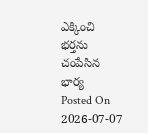ఎక్కించి భర్తను చంపేసిన భార్య
Posted On 2026-07-07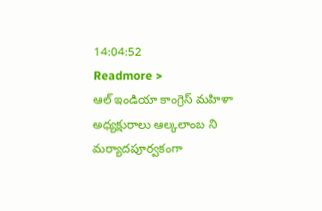14:04:52
Readmore >
ఆల్ ఇండియా కాంగ్రెస్ మహిళా అధ్యక్షురాలు ఆల్కలాంబ ని మర్యాదపూర్వకంగా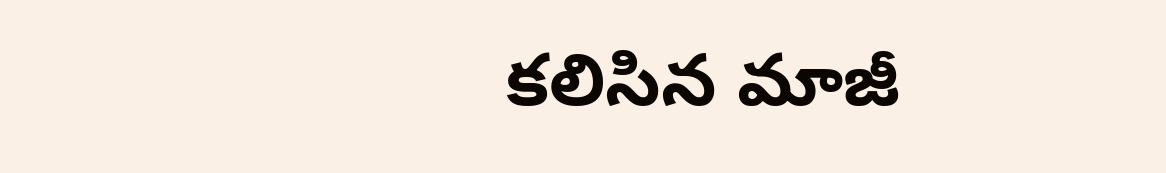కలిసిన మాజీ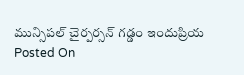మున్సిపల్ చైర్పర్సన్ గడ్డం ఇందుప్రియ
Posted On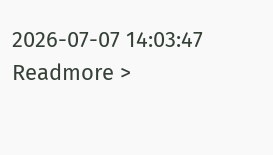2026-07-07 14:03:47
Readmore >